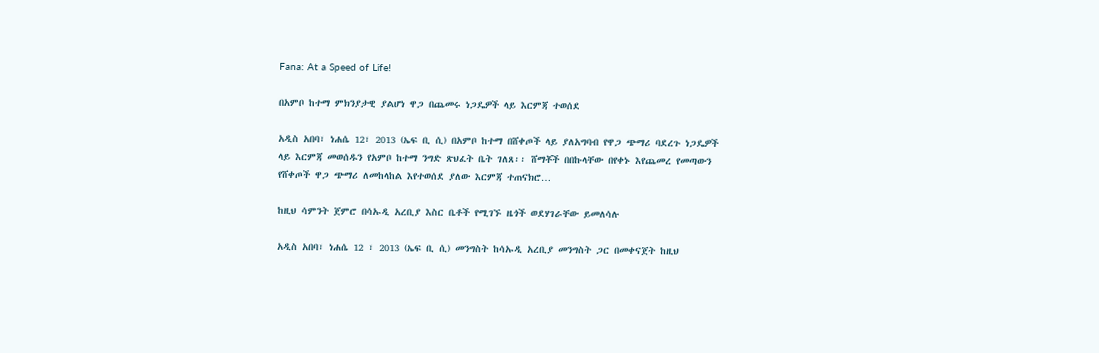Fana: At a Speed of Life!

በአምቦ ከተማ ምክንያታዊ ያልሆነ ዋጋ በጨመሩ ነጋዴዎች ላይ እርምጃ ተወሰደ

አዲስ አበባ፣ ነሐሴ 12፣ 2013 (ኤፍ ቢ ሲ) በአምቦ ከተማ በሸቀጦች ላይ ያለአግባብ የዋጋ ጭማሪ ባደረጉ ነጋዴዎች ላይ እርምጃ መወሰዱን የአምቦ ከተማ ንግድ ጽህፈት ቤት ገለጸ፡፡ ሸማቾች በበኩላቸው በየቀኑ እየጨመረ የመጣውን የሸቀጦች ዋጋ ጭማሪ ለመከላከል እየተወሰደ ያለው እርምጃ ተጠናክሮ…

ከዚህ ሳምንት ጀምሮ በሳኡዲ አረቢያ እስር ቤቶች የሚገኙ ዜጎች ወደሃገራቸው ይመለሳሉ

አዲስ አበባ፣ ነሐሴ 12 ፣ 2013 (ኤፍ ቢ ሲ) መንግስት ከሳኡዲ አረቢያ መንግስት ጋር በመቀናጀት ከዚህ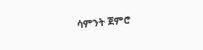ሳምንት ጀምሮ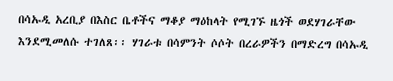በሳኡዲ አረቢያ በእስር ቤቶችና ማቆያ ማዕከላት የሚገኙ ዜጎች ወደሃገራቸው እንደሚመለሱ ተገለጸ፡፡ ሃገራቱ በሳምንት ሶሶት በረራዎችን በማድረግ በሳኡዲ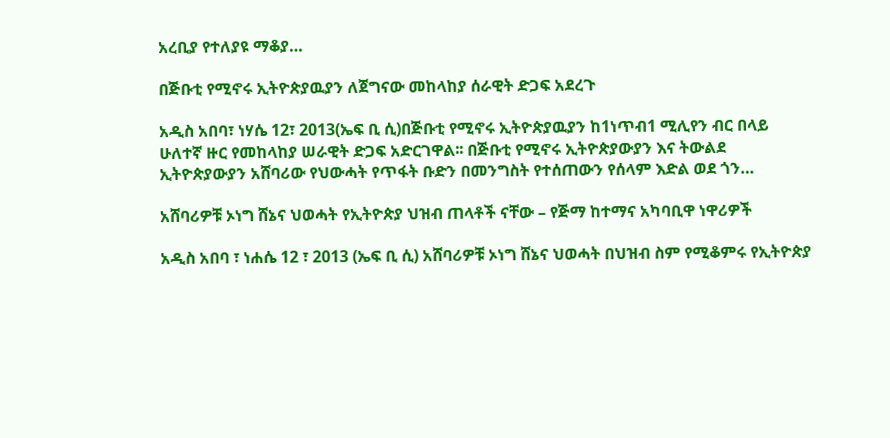አረቢያ የተለያዩ ማቆያ…

በጅቡቲ የሚኖሩ ኢትዮጵያዉያን ለጀግናው መከላከያ ሰራዊት ድጋፍ አደረጉ

አዲስ አበባ፣ ነሃሴ 12፣ 2013(ኤፍ ቢ ሲ)በጅቡቲ የሚኖሩ ኢትዮጵያዉያን ከ1ነጥብ1 ሚሊየን ብር በላይ ሁለተኛ ዙር የመከላከያ ሠራዊት ድጋፍ አድርገዋል፡፡ በጅቡቲ የሚኖሩ ኢትዮጵያውያን እና ትውልደ ኢትዮጵያውያን አሸባሪው የህውሓት የጥፋት ቡድን በመንግስት የተሰጠውን የሰላም እድል ወደ ጎን…

አሸባሪዎቹ ኦነግ ሸኔና ህወሓት የኢትዮጵያ ህዝብ ጠላቶች ናቸው – የጅማ ከተማና አካባቢዋ ነዋሪዎች

አዲስ አበባ ፣ ነሐሴ 12 ፣ 2013 (ኤፍ ቢ ሲ) አሸባሪዎቹ ኦነግ ሸኔና ህወሓት በህዝብ ስም የሚቆምሩ የኢትዮጵያ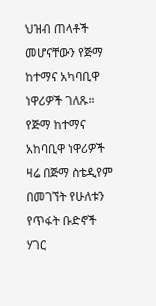ህዝብ ጠላቶች መሆናቸውን የጅማ ከተማና አካባቢዋ ነዋሪዎች ገለጹ። የጅማ ከተማና አከባቢዋ ነዋሪዎች ዛሬ በጅማ ስቴዲየም በመገኘት የሁለቱን የጥፋት ቡድኖች ሃገር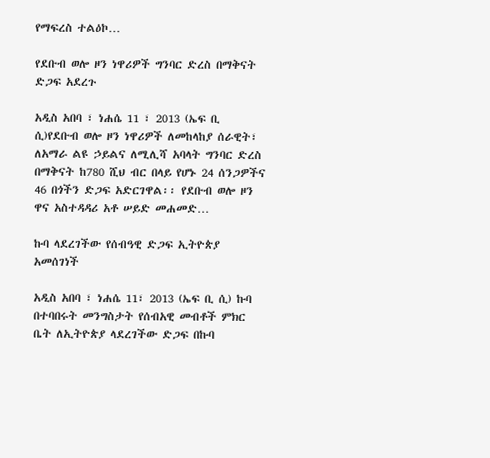የማፍረስ ተልዕኮ…

የደቡብ ወሎ ዞን ነዋሪዎች ግንባር ድረስ በማቅናት ድጋፍ አደረጉ

አዲስ አበባ ፣ ነሐሴ 11 ፣ 2013 (ኤፍ ቢ ሲ)የደቡብ ወሎ ዞን ነዋሪዎች ለመከላከያ ሰራዊት፣ ለአማራ ልዩ ኃይልና ለሚሊሻ አባላት ግንባር ድረስ በማቅናት ከ780 ሺህ ብር በላይ የሆኑ 24 ሰንጋዎችና 46 በጎችን ድጋፍ አድርገዋል፡፡ የደቡብ ወሎ ዞን ዋና አስተዳዳሪ አቶ ሠይድ መሐመድ…

ኩባ ላደረገችው የሰብዓዊ ድጋፍ ኢትዮጵያ አመሰገነች

አዲስ አበባ ፣ ነሐሴ 11፣ 2013 (ኤፍ ቢ ሲ) ኩባ በተባበሩት መንግስታት የሰብአዊ መብቶች ምክር ቤት ለኢትዮጵያ ላደረገችው ድጋፍ በኩባ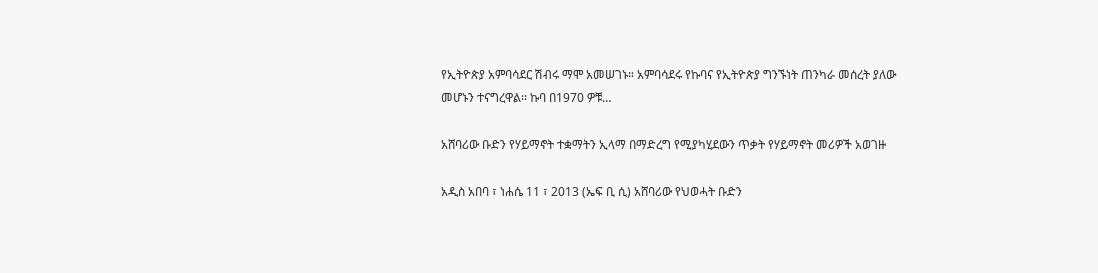የኢትዮጵያ አምባሳደር ሽብሩ ማሞ አመሠገኑ። አምባሳደሩ የኩባና የኢትዮጵያ ግንኙነት ጠንካራ መሰረት ያለው መሆኑን ተናግረዋል፡፡ ኩባ በ1970 ዎቹ…

አሸባሪው ቡድን የሃይማኖት ተቋማትን ኢላማ በማድረግ የሚያካሂደውን ጥቃት የሃይማኖት መሪዎች አወገዙ

አዲስ አበባ ፣ ነሐሴ 11 ፣ 2013 (ኤፍ ቢ ሲ) አሸባሪው የህወሓት ቡድን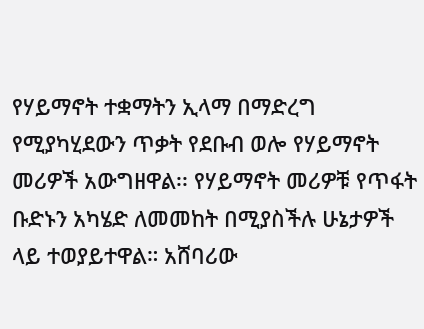የሃይማኖት ተቋማትን ኢላማ በማድረግ የሚያካሂደውን ጥቃት የደቡብ ወሎ የሃይማኖት መሪዎች አውግዘዋል፡፡ የሃይማኖት መሪዎቹ የጥፋት ቡድኑን አካሄድ ለመመከት በሚያስችሉ ሁኔታዎች ላይ ተወያይተዋል። አሸባሪው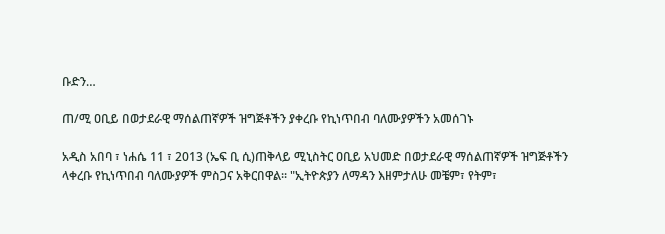ቡድን…

ጠ/ሚ ዐቢይ በወታደራዊ ማሰልጠኛዎች ዝግጅቶችን ያቀረቡ የኪነጥበብ ባለሙያዎችን አመሰገኑ

አዲስ አበባ ፣ ነሐሴ 11 ፣ 2013 (ኤፍ ቢ ሲ)ጠቅላይ ሚኒስትር ዐቢይ አህመድ በወታደራዊ ማሰልጠኛዎች ዝግጅቶችን ላቀረቡ የኪነጥበብ ባለሙያዎች ምስጋና አቅርበዋል፡፡ "ኢትዮጵያን ለማዳን እዘምታለሁ መቼም፣ የትም፣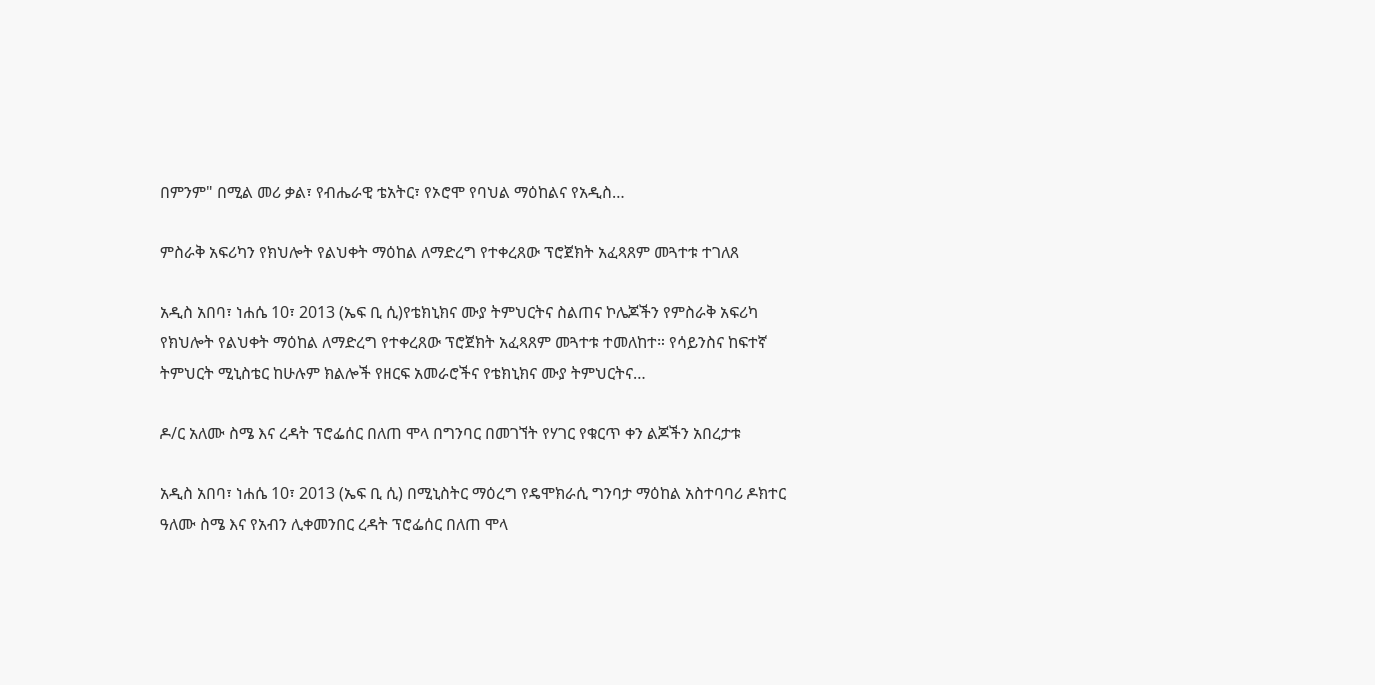በምንም" በሚል መሪ ቃል፣ የብሔራዊ ቴአትር፣ የኦሮሞ የባህል ማዕከልና የአዲስ…

ምስራቅ አፍሪካን የክህሎት የልህቀት ማዕከል ለማድረግ የተቀረጸው ፕሮጀክት አፈጻጸም መጓተቱ ተገለጸ

አዲስ አበባ፣ ነሐሴ 10፣ 2013 (ኤፍ ቢ ሲ)የቴክኒክና ሙያ ትምህርትና ስልጠና ኮሌጆችን የምስራቅ አፍሪካ የክህሎት የልህቀት ማዕከል ለማድረግ የተቀረጸው ፕሮጀክት አፈጻጸም መጓተቱ ተመለከተ። የሳይንስና ከፍተኛ ትምህርት ሚኒስቴር ከሁሉም ክልሎች የዘርፍ አመራሮችና የቴክኒክና ሙያ ትምህርትና…

ዶ/ር አለሙ ስሜ እና ረዳት ፕሮፌሰር በለጠ ሞላ በግንባር በመገኘት የሃገር የቁርጥ ቀን ልጆችን አበረታቱ

አዲስ አበባ፣ ነሐሴ 10፣ 2013 (ኤፍ ቢ ሲ) በሚኒስትር ማዕረግ የዴሞክራሲ ግንባታ ማዕከል አስተባባሪ ዶክተር ዓለሙ ስሜ እና የአብን ሊቀመንበር ረዳት ፕሮፌሰር በለጠ ሞላ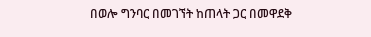በወሎ ግንባር በመገኘት ከጠላት ጋር በመዋደቅ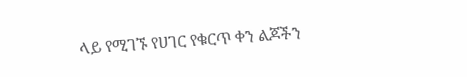ላይ የሚገኙ የሀገር የቁርጥ ቀን ልጆችን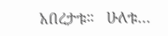አበረታቱ።   ሁለቱ…